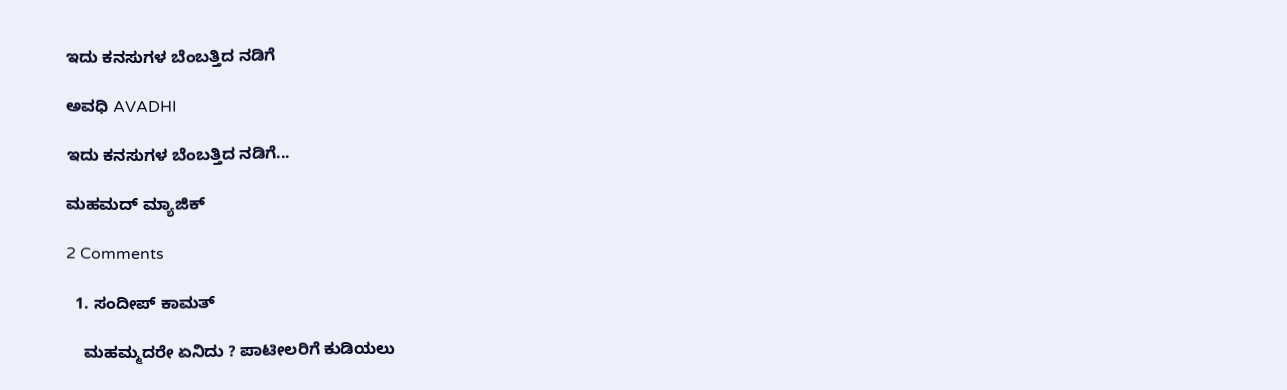ಇದು ಕನಸುಗಳ ಬೆಂಬತ್ತಿದ ನಡಿಗೆ‍

ಅವಧಿ AVADHI

ಇದು ಕನಸುಗಳ ಬೆಂಬತ್ತಿದ ನಡಿಗೆ...

ಮಹಮದ್ ಮ್ಯಾಜಿಕ್

2 Comments

  1. ಸಂದೀಪ್ ಕಾಮತ್

    ಮಹಮ್ಮದರೇ ಏನಿದು ? ಪಾಟೀಲರಿಗೆ ಕುಡಿಯಲು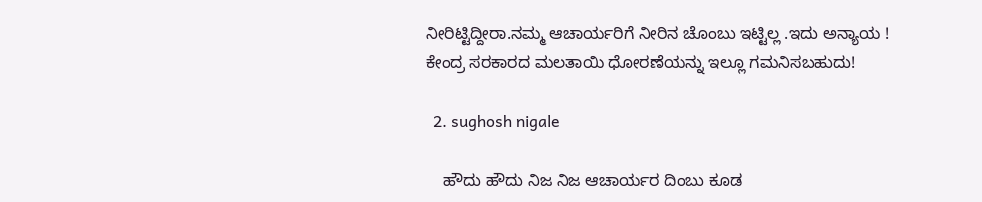ನೀರಿಟ್ಟಿದ್ದೀರಾ.ನಮ್ಮ ಆಚಾರ್ಯರಿಗೆ ನೀರಿನ ಚೊಂಬು ಇಟ್ಟಿಲ್ಲ .ಇದು ಅನ್ಯಾಯ ! ಕೇಂದ್ರ ಸರಕಾರದ ಮಲತಾಯಿ ಧೋರಣೆಯನ್ನು ಇಲ್ಲೂ ಗಮನಿಸಬಹುದು!

  2. sughosh nigale

    ಹೌದು ಹೌದು ನಿಜ ನಿಜ ಆಚಾರ್ಯರ ದಿಂಬು ಕೂಡ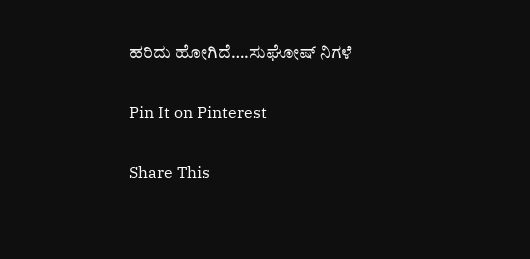ಹರಿದು ಹೋಗಿದೆ….ಸುಘೋಷ್ ನಿಗಳೆ

Pin It on Pinterest

Share This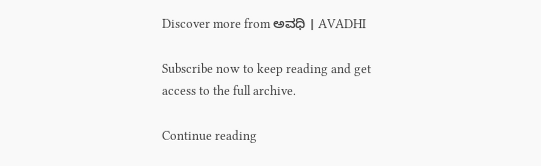Discover more from ಅವಧಿ । AVADHI

Subscribe now to keep reading and get access to the full archive.

Continue reading